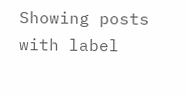Showing posts with label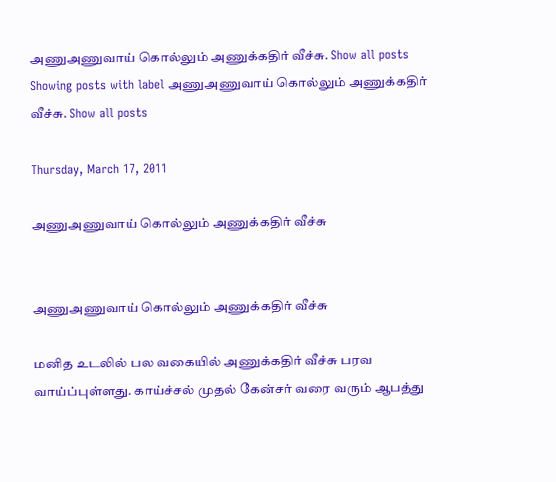அணுஅணுவாய் கொல்லும் அணுக்கதிர் வீச்சு. Show all posts
Showing posts with label அணுஅணுவாய் கொல்லும் அணுக்கதிர் வீச்சு. Show all posts

Thursday, March 17, 2011

அணுஅணுவாய் கொல்லும் அணுக்கதிர் வீச்சு


அணுஅணுவாய் கொல்லும் அணுக்கதிர் வீச்சு

மனித உடலில் பல வகையில் அணுக்கதிர் வீச்சு பரவ வாய்ப்புள்ளது. காய்ச்சல் முதல் கேன்சர் வரை வரும் ஆபத்து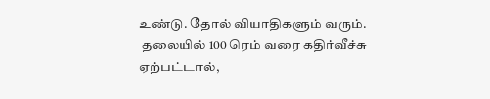உண்டு. தோல் வியாதிகளும் வரும்.
 தலையில் 100 ரெம் வரை கதிர்வீச்சு ஏற்பட்டால்,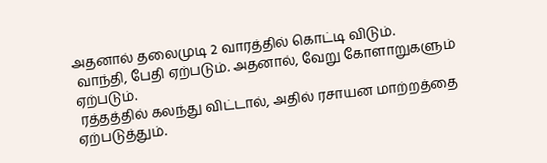அதனால் தலைமுடி 2 வாரத்தில் கொட்டி விடும்.
 வாந்தி, பேதி ஏற்படும். அதனால், வேறு கோளாறுகளும் ஏற்படும்.
 ரத்தத்தில் கலந்து விட்டால், அதில் ரசாயன மாற்றத்தை ஏற்படுத்தும்.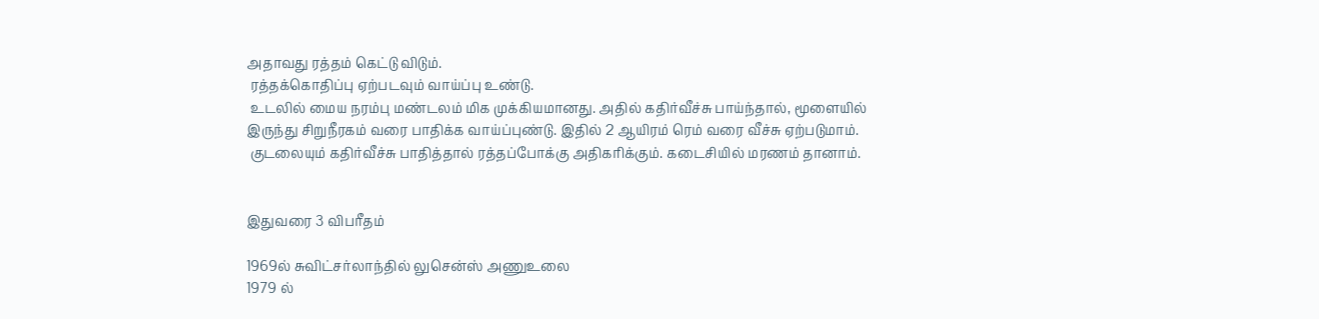அதாவது ரத்தம் கெட்டு விடும்.
 ரத்தக்கொதிப்பு ஏற்படவும் வாய்ப்பு உண்டு.
 உடலில் மைய நரம்பு மண்டலம் மிக முக்கியமானது. அதில் கதிர்வீச்சு பாய்ந்தால், மூளையில் இருந்து சிறுநீரகம் வரை பாதிக்க வாய்ப்புண்டு. இதில் 2 ஆயிரம் ரெம் வரை வீச்சு ஏற்படுமாம்.
 குடலையும் கதிர்வீச்சு பாதித்தால் ரத்தப்போக்கு அதிகரிக்கும். கடைசியில் மரணம் தானாம்.


இதுவரை 3 விபரீதம்

1969ல் சுவிட்சர்லாந்தில் லுசென்ஸ் அணுஉலை
1979 ல்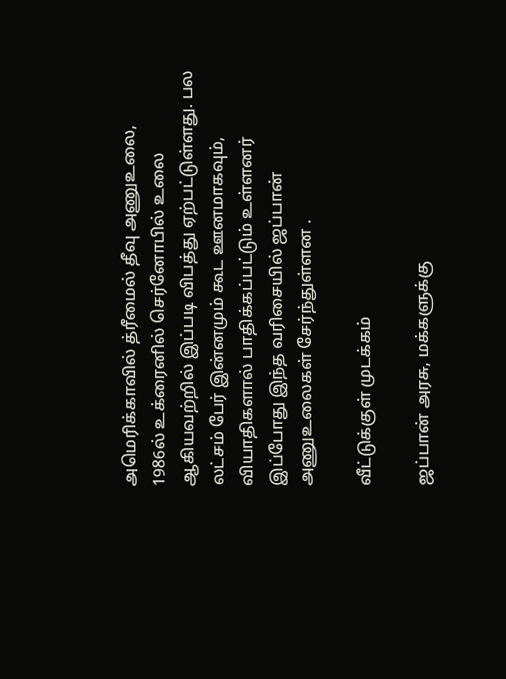அமெரிக்காவில் த்ரீமைல் தீவு அணுஉலை,
1986ல் உக்ரைனில் செர்னோபில் உலை ஆகியவற்றில் இப்படி விபத்து ஏற்பட்டுள்ளது. பல லட்சம் பேர் இன்னமும் கூட ஊனமாகவும், வியாதிகளால் பாதிக்கப்பட்டும் உள்ளனர்
இப்போது இந்த வரிசையில் ஜப்பான் அணுஉலைகள் சேர்ந்துள்ளன .

வீட்டுக்குள் முடக்கம்

ஜப்பான் அரசு, மக்களுக்கு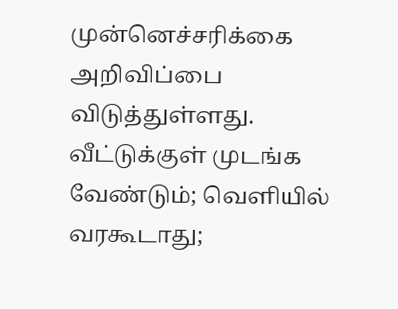முன்னெச்சரிக்கை அறிவிப்பை விடுத்துள்ளது. வீட்டுக்குள் முடங்க வேண்டும்; வெளியில் வரகூடாது;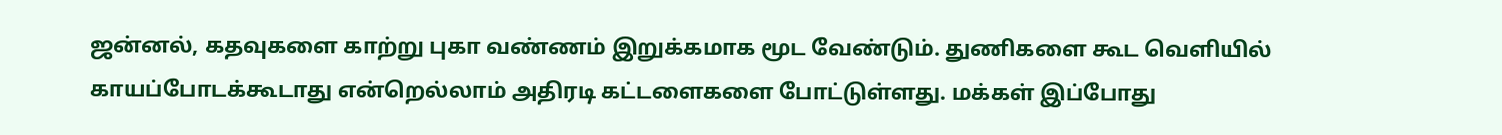ஜன்னல், கதவுகளை காற்று புகா வண்ணம் இறுக்கமாக மூட வேண்டும். துணிகளை கூட வெளியில் காயப்போடக்கூடாது என்றெல்லாம் அதிரடி கட்டளைகளை போட்டுள்ளது. மக்கள் இப்போது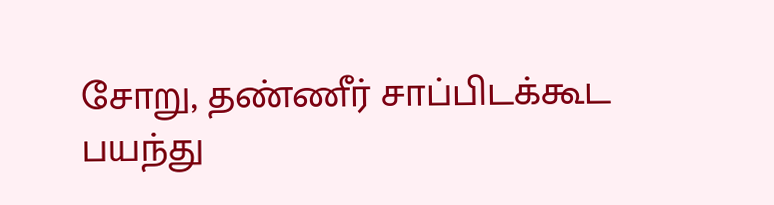சோறு, தண்ணீர் சாப்பிடக்கூட பயந்து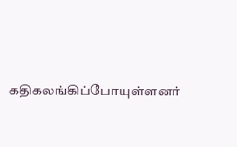கதிகலங்கிப்போயுள்ளனர்